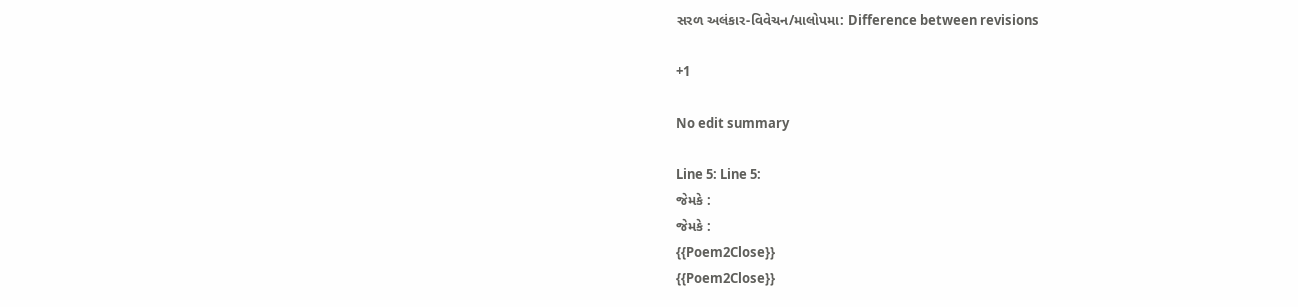સરળ અલંકાર-વિવેચન/માલોપમા: Difference between revisions

+1

No edit summary

Line 5: Line 5:
જેમકે :
જેમકે :
{{Poem2Close}}
{{Poem2Close}}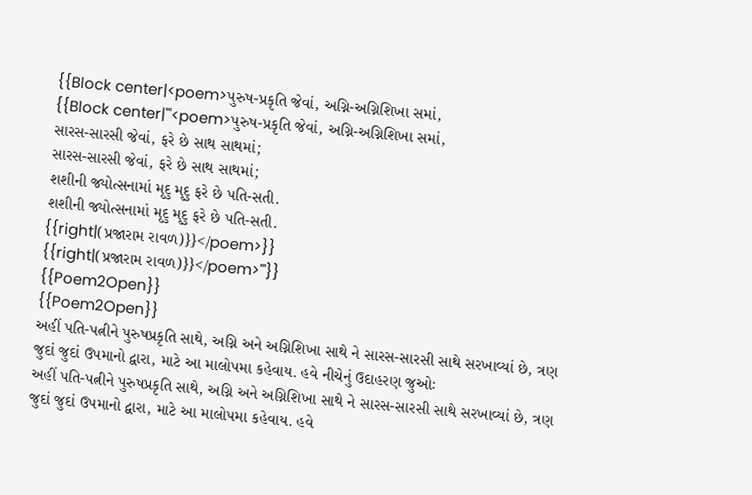{{Block center|<poem>પુરુષ-પ્રકૃતિ જેવાં, અગ્નિ-અગ્નિશિખા સમાં,
{{Block center|'''<poem>પુરુષ-પ્રકૃતિ જેવાં, અગ્નિ-અગ્નિશિખા સમાં,
સારસ-સારસી જેવાં, ફરે છે સાથ સાથમાં;
સારસ-સારસી જેવાં, ફરે છે સાથ સાથમાં;
શશીની જ્યોત્સનામાં મૃદુ મૃદુ ફરે છે પતિ-સતી.
શશીની જ્યોત્સનામાં મૃદુ મૃદુ ફરે છે પતિ-સતી.
{{right|(પ્રજારામ રાવળ)}}</poem>}}
{{right|(પ્રજારામ રાવળ)}}</poem>'''}}
{{Poem2Open}}
{{Poem2Open}}
અહીં પતિ-પત્નીને પુરુષપ્રકૃતિ સાથે, અગ્નિ અને અગ્નિશિખા સાથે ને સારસ-સારસી સાથે સરખાવ્યાં છે, ત્રણ જુદાં જુદાં ઉપમાનો દ્વારા, માટે આ માલોપમા કહેવાય. હવે નીચેનું ઉદાહરણ જુઓઃ
અહીં પતિ-પત્નીને પુરુષપ્રકૃતિ સાથે, અગ્નિ અને અગ્નિશિખા સાથે ને સારસ-સારસી સાથે સરખાવ્યાં છે, ત્રણ જુદાં જુદાં ઉપમાનો દ્વારા, માટે આ માલોપમા કહેવાય. હવે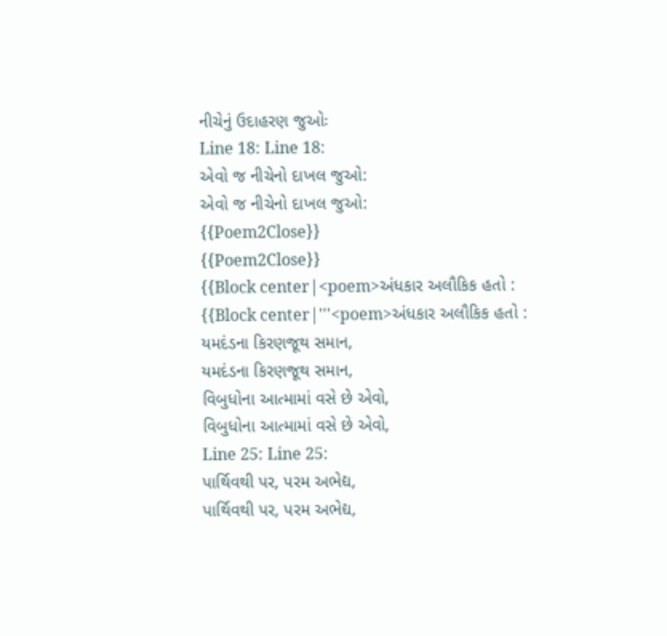નીચેનું ઉદાહરણ જુઓઃ
Line 18: Line 18:
એવો જ નીચેનો દાખલ જુઓ:
એવો જ નીચેનો દાખલ જુઓ:
{{Poem2Close}}
{{Poem2Close}}
{{Block center|<poem>અંધકાર અલૌકિક હતો :
{{Block center|'''<poem>અંધકાર અલૌકિક હતો :
યમદંડના કિરણજૂથ સમાન,
યમદંડના કિરણજૂથ સમાન,
વિબુધોના આત્મામાં વસે છે એવો,
વિબુધોના આત્મામાં વસે છે એવો,
Line 25: Line 25:
પાર્થિવથી પર, પરમ અભેદ્ય,
પાર્થિવથી પર, પરમ અભેદ્ય,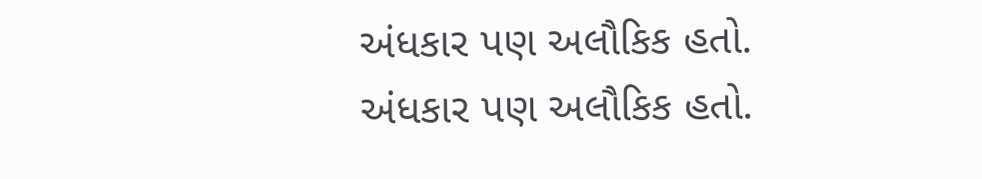અંધકાર પણ અલૌકિક હતો.
અંધકાર પણ અલૌકિક હતો.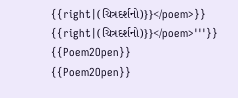{{right|(ચિત્રદર્શનો)}}</poem>}}
{{right|(ચિત્રદર્શનો)}}</poem>'''}}
{{Poem2Open}}
{{Poem2Open}}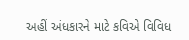અહીં અંધકારને માટે કવિએ વિવિધ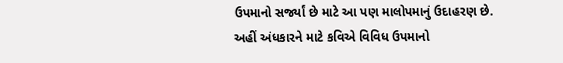ઉપમાનો સર્જ્યાં છે માટે આ પણ માલોપમાનું ઉદાહરણ છે.
અહીં અંધકારને માટે કવિએ વિવિધ ઉપમાનો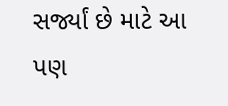સર્જ્યાં છે માટે આ પણ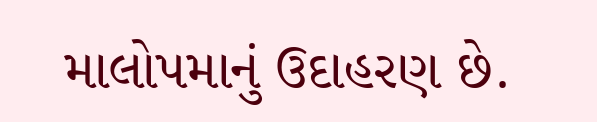માલોપમાનું ઉદાહરણ છે.